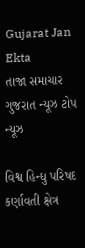Gujarat Jan Ekta
તાજા સમાચાર
ગુજરાત ન્યૂઝ ટોપ ન્યૂઝ

વિશ્વ હિન્ધુ પરિષદ કર્ણાવતી ક્ષેત્ર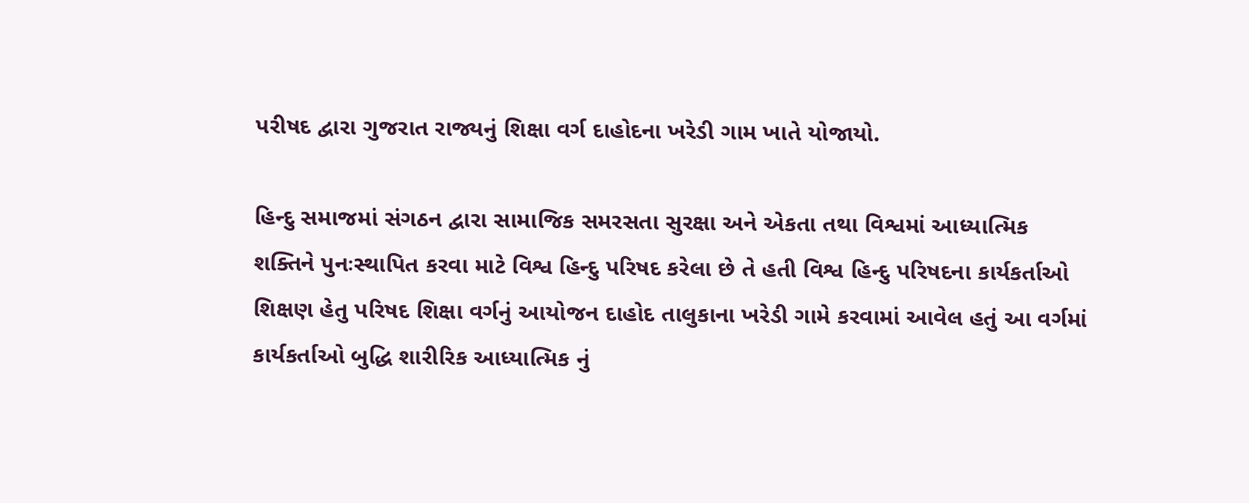પરીષદ દ્વારા ગુજરાત રાજ્યનું શિક્ષા વર્ગ દાહોદના ખરેડી ગામ ખાતે યોજાયો.

હિન્દુ સમાજમાં સંગઠન દ્વારા સામાજિક સમરસતા સુરક્ષા અને એકતા તથા વિશ્વમાં આધ્યાત્મિક શક્તિને પુનઃસ્થાપિત કરવા માટે વિશ્વ હિન્દુ પરિષદ કરેલા છે તે હતી વિશ્વ હિન્દુ પરિષદના કાર્યકર્તાઓ શિક્ષણ હેતુ પરિષદ શિક્ષા વર્ગનું આયોજન દાહોદ તાલુકાના ખરેડી ગામે કરવામાં આવેલ હતું આ વર્ગમાં કાર્યકર્તાઓ બુદ્ધિ શારીરિક આધ્યાત્મિક નું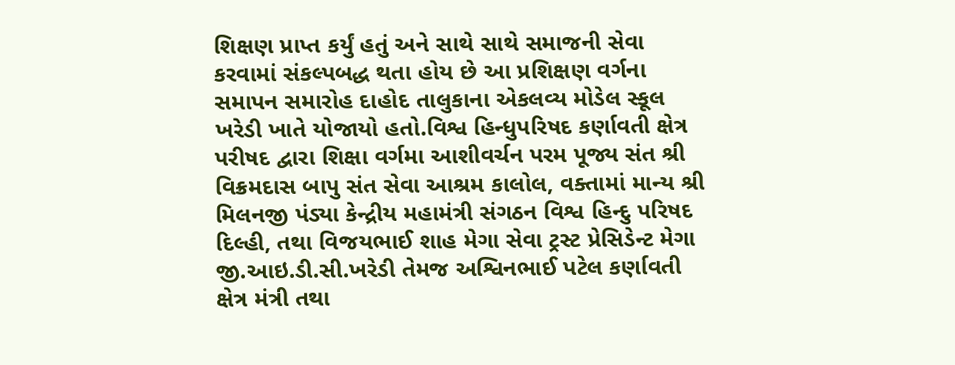શિક્ષણ પ્રાપ્ત કર્યું હતું અને સાથે સાથે સમાજની સેવા કરવામાં સંકલ્પબદ્ધ થતા હોય છે આ પ્રશિક્ષણ વર્ગના સમાપન સમારોહ દાહોદ તાલુકાના એકલવ્ય મોડેલ સ્કૂલ ખરેડી ખાતે યોજાયો હતો.વિશ્વ હિન્ધુપરિષદ કર્ણાવતી ક્ષેત્ર પરીષદ દ્વારા શિક્ષા વર્ગમા આશીવર્ચન પરમ પૂજ્ય સંત શ્રી વિક્રમદાસ બાપુ સંત સેવા આશ્રમ કાલોલ, વક્તામાં માન્ય શ્રી મિલનજી પંડ્યા કેન્દ્રીય મહામંત્રી સંગઠન વિશ્વ હિન્દુ પરિષદ દિલ્હી, તથા વિજયભાઈ શાહ મેગા સેવા ટ્રસ્ટ પ્રેસિડેન્ટ મેગા જી.આઇ.ડી.સી.ખરેડી તેમજ અશ્વિનભાઈ પટેલ કર્ણાવતી ક્ષેત્ર મંત્રી તથા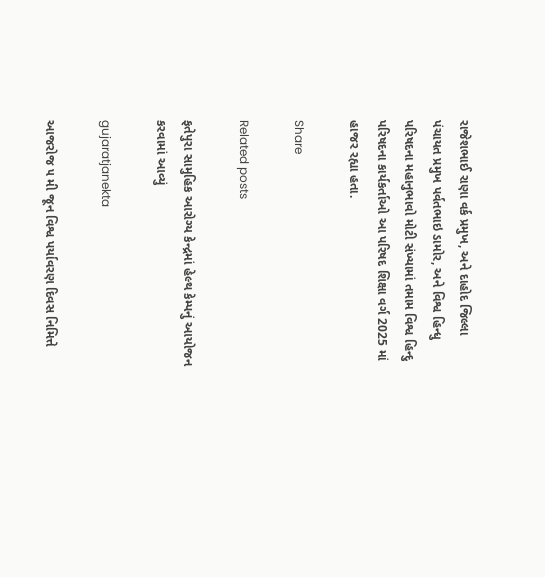રાજેશભાઈ રાણા વર્ક પ્રમુખ, અને દાહોદ જિલ્લા પંચાયત પ્રમુખ પર્વતભાઇ ડામોર, અને વિશ્વ હિન્ધુ પરિષદના મહાનુભાવો મોટી સંખ્યામાં તમામ વિશ્વ હિન્દુ પરિષદના કાર્યકર્તાઓ આ પરિષદ શિક્ષા વર્ગ 2025 માં હાજર રહ્યા હતા.

Share

Related posts

ફતેપુરા સામુહિક આરોગ્ય કેન્દ્રમાં હેલ્થ કેમ્પનું આયોજન કરવામાં આવ્યું

gujaratjanekta

આજરોજ ૫ મી જૂન વિશ્વ પર્યાવરણ દિવસ નિમિત્તે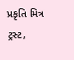પ્રકૃતિ મિત્ર ટ્રસ્ટ,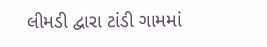લીમડી દ્વારા ટાંડી ગામમાં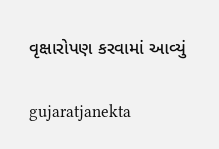વૃક્ષારોપણ કરવામાં આવ્યું

gujaratjanekta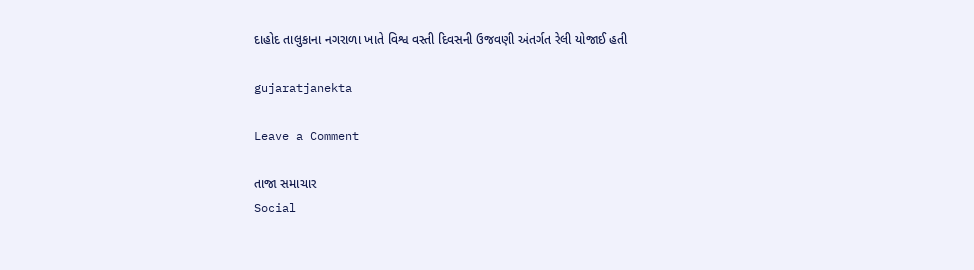દાહોદ તાલુકાના નગરાળા ખાતે વિશ્વ વસ્તી દિવસની ઉજવણી અંતર્ગત રેલી યોજાઈ હતી

gujaratjanekta

Leave a Comment

તાજા સમાચાર
Social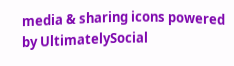media & sharing icons powered by UltimatelySocial